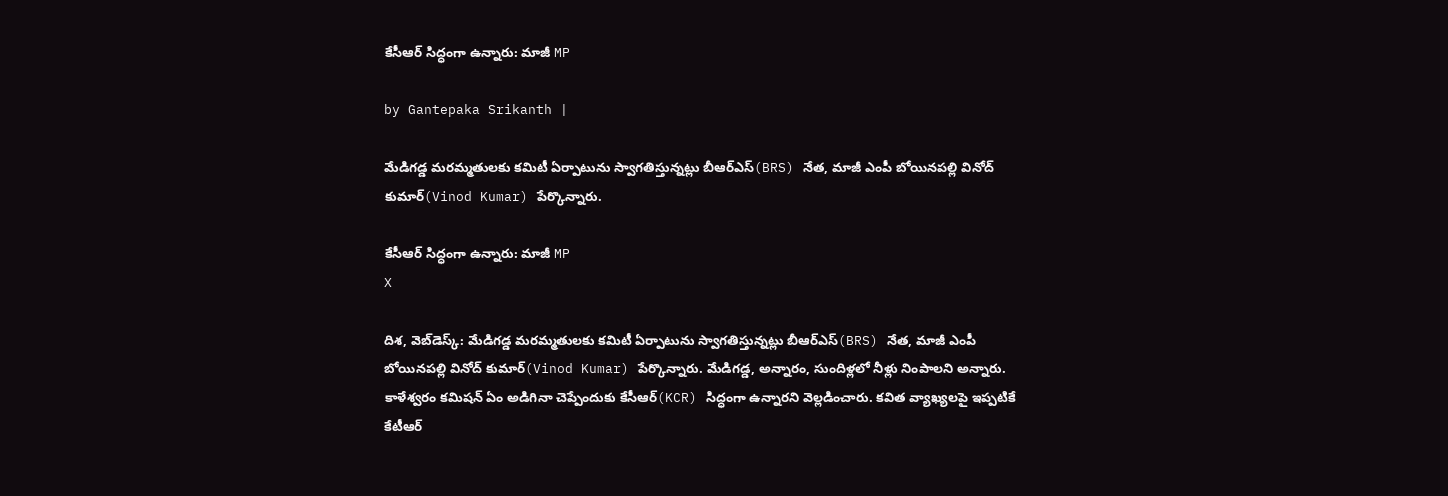కేసీఆర్ సిద్ధంగా ఉన్నారు: మాజీ MP

by Gantepaka Srikanth |

మేడిగడ్డ మరమ్మతులకు కమిటీ ఏర్పాటును స్వాగతిస్తున్నట్లు బీఆర్ఎస్(BRS) నేత, మాజీ ఎంపీ బోయినపల్లి వినోద్ కుమార్(Vinod Kumar) పేర్కొన్నారు.

కేసీఆర్ సిద్ధంగా ఉన్నారు: మాజీ MP
X

దిశ, వెబ్‌డెస్క్: మేడిగడ్డ మరమ్మతులకు కమిటీ ఏర్పాటును స్వాగతిస్తున్నట్లు బీఆర్ఎస్(BRS) నేత, మాజీ ఎంపీ బోయినపల్లి వినోద్ కుమార్(Vinod Kumar) పేర్కొన్నారు. మేడిగడ్డ, అన్నారం, సుందిళ్లలో నీళ్లు నింపాలని అన్నారు. కాళేశ్వరం కమిషన్ ఏం అడిగినా చెప్పేందుకు కేసీఆర్(KCR) సిద్ధంగా ఉన్నారని వెల్లడించారు. కవిత వ్యాఖ్యలపై ఇప్పటికే కేటీఆర్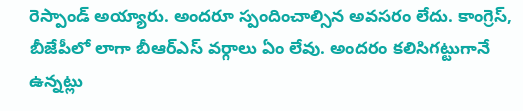రెస్పాండ్ అయ్యారు. అందరూ స్పందించాల్సిన అవసరం లేదు. కాంగ్రెస్, బీజేపీలో లాగా బీఆర్ఎస్ వర్గాలు ఏం లేవు. అందరం కలిసిగట్టుగానే ఉన్నట్లు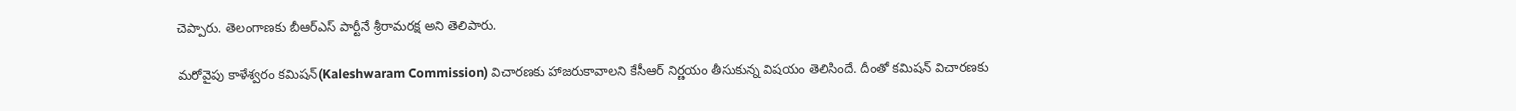చెప్పారు. తెలంగాణకు బీఆర్ఎస్ పార్టీనే శ్రీరామరక్ష అని తెలిపారు.

మరోవైపు కాళేశ్వరం కమిషన్(Kaleshwaram Commission) విచారణకు హాజరుకావాలని కేసీఆర్ నిర్ణయం తీసుకున్న విషయం తెలిసిందే. దీంతో కమిషన్ విచారణకు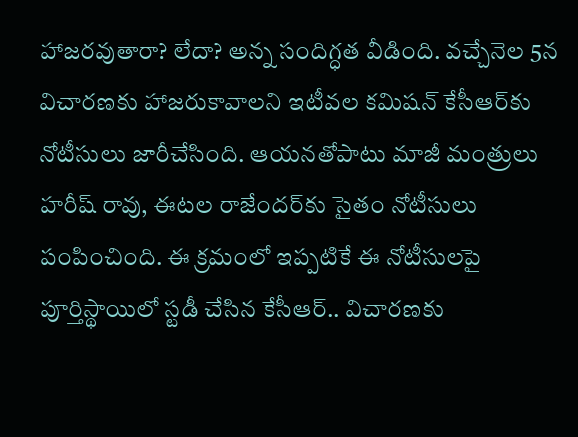హాజరవుతారా? లేదా? అన్న సందిగ్ధత వీడింది. వచ్చేనెల 5న విచారణకు హాజరుకావాలని ఇటీవల కమిషన్ కేసీఆర్‌కు నోటీసులు జారీచేసింది. ఆయనతోపాటు మాజీ మంత్రులు హరీష్ రావు, ఈటల రాజేందర్‌కు సైతం నోటీసులు పంపించింది. ఈ క్రమంలో ఇప్పటికే ఈ నోటీసులపై పూర్తిస్థాయిలో స్టడీ చేసిన కేసీఆర్.. విచారణకు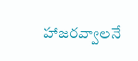హాజరవ్వాలనే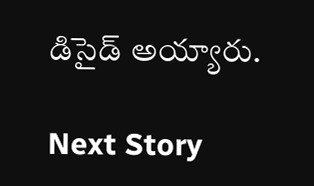డిసైడ్ అయ్యారు.

Next Story